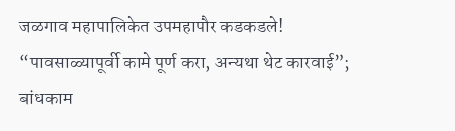जळगाव महापालिकेत उपमहापौर कडकडले! “पावसाळ्यापूर्वी कामे पूर्ण करा, अन्यथा थेट कारवाई”; बांधकाम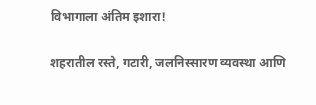विभागाला अंतिम इशारा!

शहरातील रस्ते, गटारी, जलनिस्सारण व्यवस्था आणि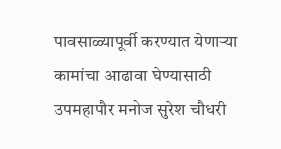पावसाळ्यापूर्वी करण्यात येणाऱ्या कामांचा आढावा घेण्यासाठी उपमहापौर मनोज सुरेश चौधरी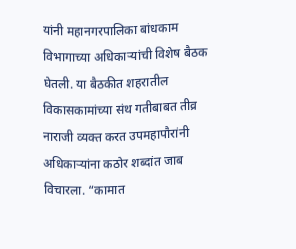यांनी महानगरपालिका बांधकाम विभागाच्या अधिकाऱ्यांची विशेष बैठक घेतली. या बैठकीत शहरातील विकासकामांच्या संथ गतीबाबत तीव्र नाराजी व्यक्त करत उपमहापौरांनी अधिकाऱ्यांना कठोर शब्दांत जाब विचारला. “कामात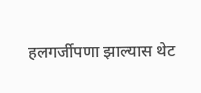हलगर्जीपणा झाल्यास थेट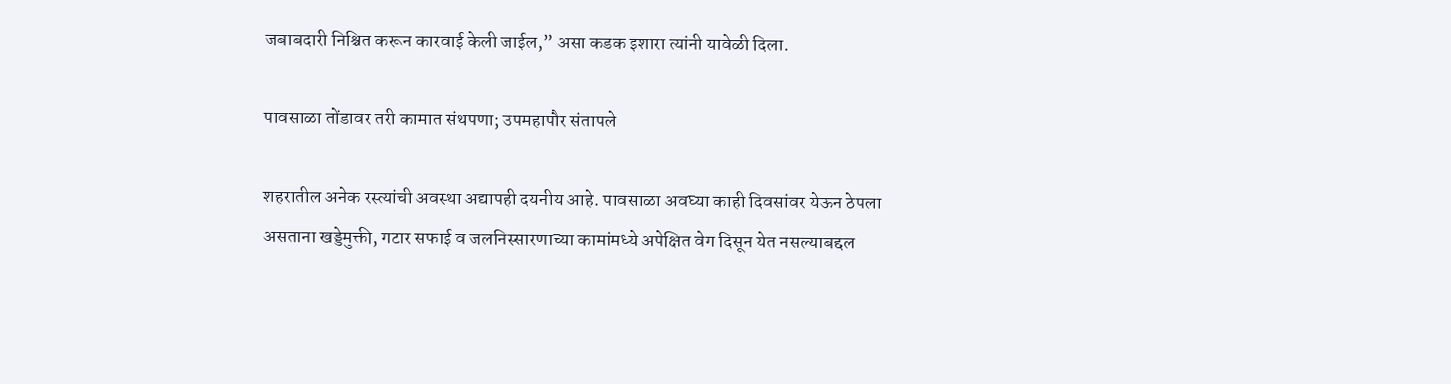जबाबदारी निश्चित करून कारवाई केली जाईल,” असा कडक इशारा त्यांनी यावेळी दिला.

पावसाळा तोंडावर तरी कामात संथपणा; उपमहापौर संतापले

शहरातील अनेक रस्त्यांची अवस्था अद्यापही दयनीय आहे. पावसाळा अवघ्या काही दिवसांवर येऊन ठेपला असताना खड्डेमुक्ती, गटार सफाई व जलनिस्सारणाच्या कामांमध्ये अपेक्षित वेग दिसून येत नसल्याबद्दल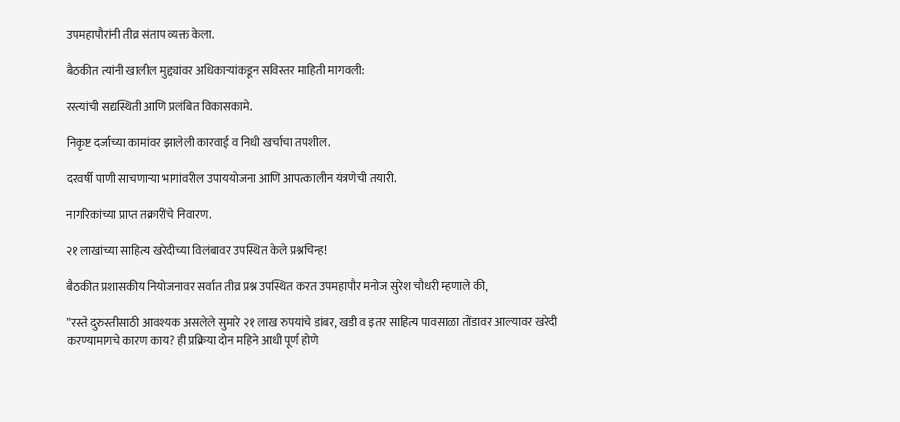उपमहापौरांनी तीव्र संताप व्यक्त केला.

बैठकीत त्यांनी खालील मुद्द्यांवर अधिकाऱ्यांकडून सविस्तर माहिती मागवली:

रस्त्यांची सद्यस्थिती आणि प्रलंबित विकासकामे.

निकृष्ट दर्जाच्या कामांवर झालेली कारवाई व निधी खर्चाचा तपशील.

दरवर्षी पाणी साचणाऱ्या भागांवरील उपाययोजना आणि आपत्कालीन यंत्रणेची तयारी.

नागरिकांच्या प्राप्त तक्रारींचे निवारण.

२१ लाखांच्या साहित्य खरेदीच्या विलंबावर उपस्थित केले प्रश्नचिन्ह!

बैठकीत प्रशासकीय नियोजनावर सर्वात तीव्र प्रश्न उपस्थित करत उपमहापौर मनोज सुरेश चौधरी म्हणाले की,

”रस्ते दुरुस्तीसाठी आवश्यक असलेले सुमारे २१ लाख रुपयांचे डांबर, खडी व इतर साहित्य पावसाळा तोंडावर आल्यावर खरेदी करण्यामागचे कारण काय? ही प्रक्रिया दोन महिने आधी पूर्ण होणे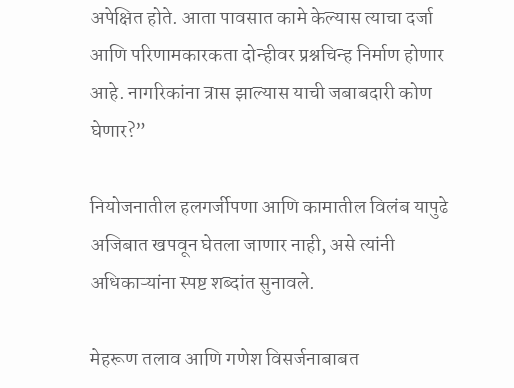अपेक्षित होते. आता पावसात कामे केल्यास त्याचा दर्जा आणि परिणामकारकता दोन्हीवर प्रश्नचिन्ह निर्माण होणार आहे. नागरिकांना त्रास झाल्यास याची जबाबदारी कोण घेणार?”

नियोजनातील हलगर्जीपणा आणि कामातील विलंब यापुढे अजिबात खपवून घेतला जाणार नाही, असे त्यांनी अधिकाऱ्यांना स्पष्ट शब्दांत सुनावले.

मेहरूण तलाव आणि गणेश विसर्जनाबाबत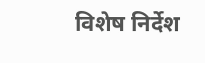विशेष निर्देश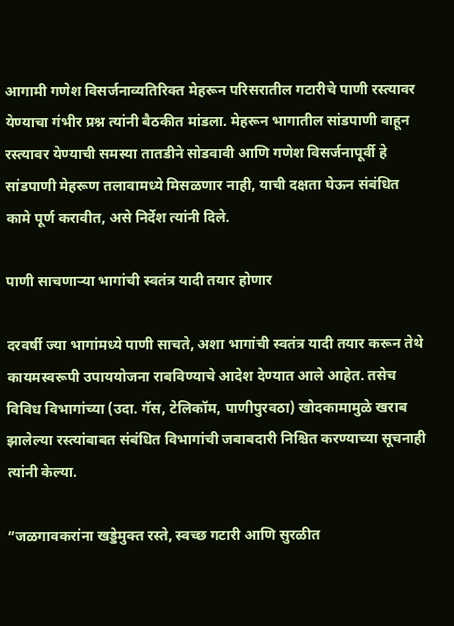आगामी गणेश विसर्जनाव्यतिरिक्त मेहरून परिसरातील गटारीचे पाणी रस्त्यावर येण्याचा गंभीर प्रश्न त्यांनी बैठकीत मांडला. मेहरून भागातील सांडपाणी वाहून रस्त्यावर येण्याची समस्या तातडीने सोडवावी आणि गणेश विसर्जनापूर्वी हे सांडपाणी मेहरूण तलावामध्ये मिसळणार नाही, याची दक्षता घेऊन संबंधित कामे पूर्ण करावीत, असे निर्देश त्यांनी दिले.

पाणी साचणाऱ्या भागांची स्वतंत्र यादी तयार होणार

दरवर्षी ज्या भागांमध्ये पाणी साचते, अशा भागांची स्वतंत्र यादी तयार करून तेथे कायमस्वरूपी उपाययोजना राबविण्याचे आदेश देण्यात आले आहेत. तसेच विविध विभागांच्या (उदा. गॅस, टेलिकॉम, पाणीपुरवठा) खोदकामामुळे खराब झालेल्या रस्त्यांबाबत संबंधित विभागांची जबाबदारी निश्चित करण्याच्या सूचनाही त्यांनी केल्या.

”जळगावकरांना खड्डेमुक्त रस्ते, स्वच्छ गटारी आणि सुरळीत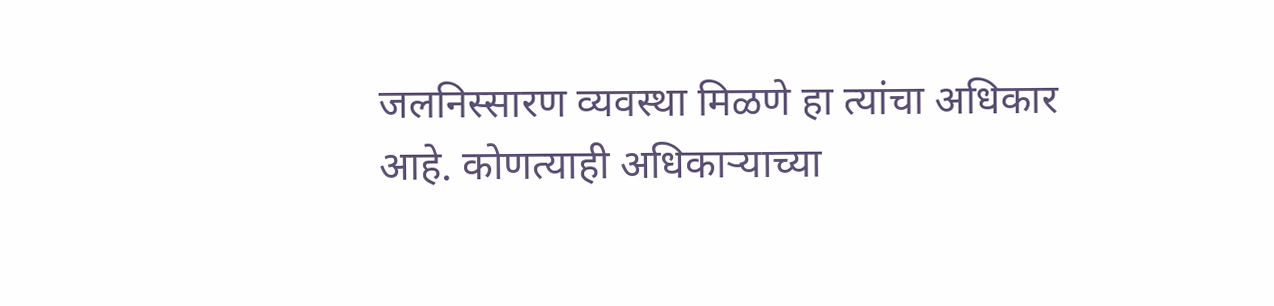जलनिस्सारण व्यवस्था मिळणे हा त्यांचा अधिकार आहे. कोणत्याही अधिकाऱ्याच्या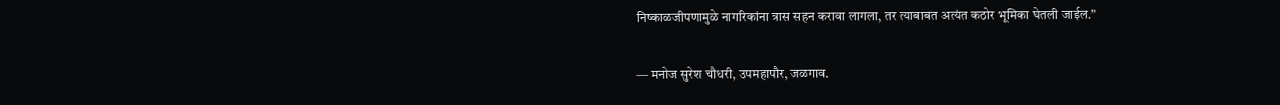निष्काळजीपणामुळे नागरिकांना त्रास सहन करावा लागला, तर त्याबाबत अत्यंत कठोर भूमिका घेतली जाईल.”

— मनोज सुरेश चौधरी, उपमहापौर, जळगाव.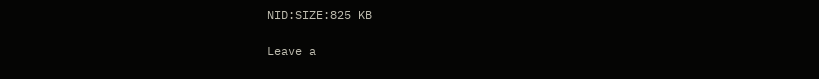NID:SIZE:825 KB

Leave a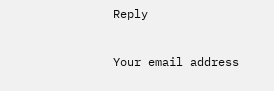Reply

Your email address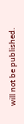will not be published.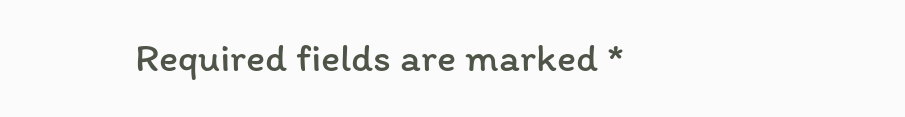Required fields are marked *